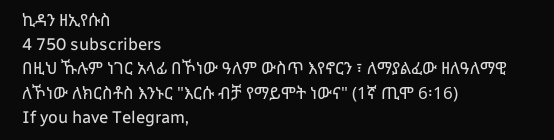ኪዳን ዘኢየሱስ
4 750 subscribers
በዚህ ኹሉም ነገር አላፊ በኾነው ዓለም ውስጥ እየኖርን ፣ ለማያልፈው ዘለዓለማዊ ለኾነው ለክርስቶስ እንኑር "እርሱ ብቻ የማይሞት ነውና" (1ኛ ጢሞ 6፡16)
If you have Telegram,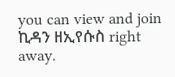you can view and join
ኪዳን ዘኢየሱስ right away.